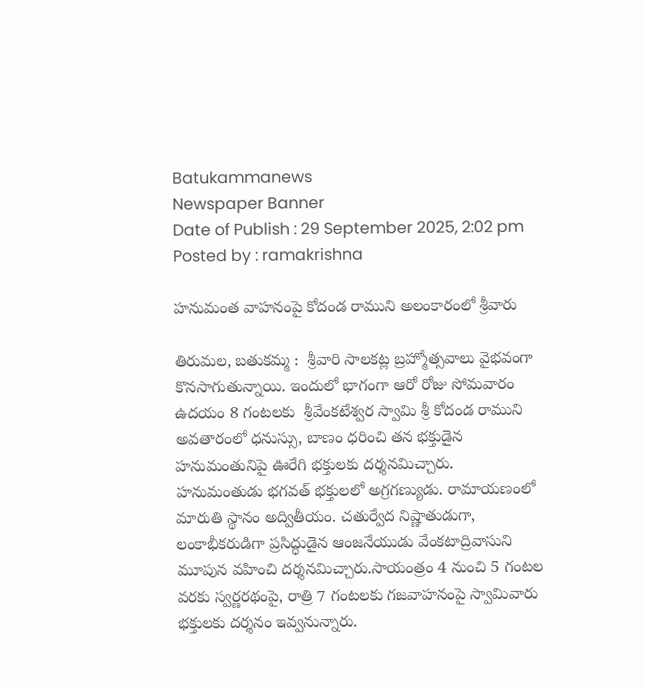Batukammanews
Newspaper Banner
Date of Publish : 29 September 2025, 2:02 pm Posted by : ramakrishna

హ‌నుమంత వాహ‌నంపై కోదండ రాముని అలంకారంలో శ్రీవారు

తిరుమల, బతుకమ్మ :  శ్రీవారి సాల‌క‌ట్ల‌ బ్రహ్మోత్సవాలు వైభవంగా కొనసాగుతున్నాయి. ఇందులో భాగంగా ఆరో రోజు సోమవారం ఉదయం 8 గంటలకు  శ్రీవేంకటేశ్వర స్వామి శ్రీ కోదండ రాముని అవతారంలో ధ‌నుస్సు, బాణం ధ‌రించి తన భక్తుడైన హనుమంతునిపై ఊరేగి భక్తులకు దర్శనమిచ్చారు.  హనుమంతుడు భగవత్‌ భక్తులలో అగ్రగణ్యుడు. రామాయణంలో మారుతి స్థానం అద్వితీయం. చతుర్వేద నిష్ణాతుడుగా, లంకాభీకరుడిగా ప్రసిద్ధుడైన ఆంజనేయుడు వేంకటాద్రివాసుని మూపున వహించి దర్శనమిచ్చారు.సాయంత్రం 4 నుంచి 5 గంట‌ల వ‌ర‌కు స్వ‌ర్ణ‌ర‌థంపై, రాత్రి 7 గంటలకు గ‌జ‌వాహనంపై స్వామివారు భ‌క్తుల‌కు ద‌ర్శ‌నం ఇవ్వ‌నున్నారు.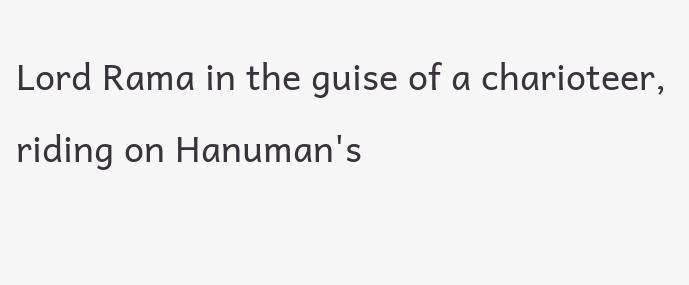Lord Rama in the guise of a charioteer, riding on Hanuman's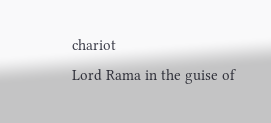chariot
Lord Rama in the guise of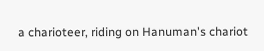a charioteer, riding on Hanuman's chariot